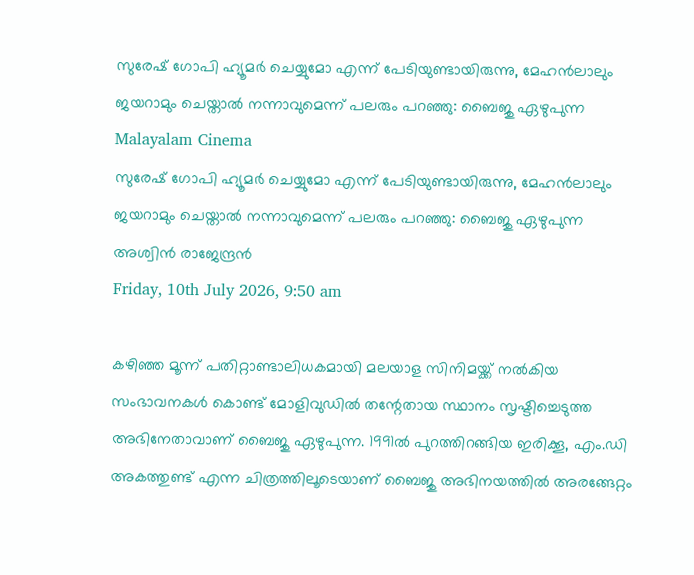സുരേഷ് ഗോപി ഹ്യൂമര്‍ ചെയ്യുമോ എന്ന് പേടിയുണ്ടായിരുന്നു, മേഹന്‍ലാലും ജയറാമും ചെയ്താല്‍ നന്നാവുമെന്ന് പലരും പറഞ്ഞു: ബൈജു ഏഴുപുന്ന
Malayalam Cinema
സുരേഷ് ഗോപി ഹ്യൂമര്‍ ചെയ്യുമോ എന്ന് പേടിയുണ്ടായിരുന്നു, മേഹന്‍ലാലും ജയറാമും ചെയ്താല്‍ നന്നാവുമെന്ന് പലരും പറഞ്ഞു: ബൈജു ഏഴുപുന്ന
അശ്വിന്‍ രാജേന്ദ്രന്‍
Friday, 10th July 2026, 9:50 am

കഴിഞ്ഞ മൂന്ന് പതിറ്റാണ്ടാലിധകമായി മലയാള സിനിമയ്ക്ക് നല്‍കിയ സംഭാവനകള്‍ കൊണ്ട് മോളിവുഡില്‍ തന്റേതായ സ്ഥാനം സൃഷ്ടിച്ചെടുത്ത അഭിനേതാവാണ് ബൈജു ഏഴുപുന്ന. 1991ല്‍ പുറത്തിറങ്ങിയ ഇരിക്കൂ, എം.ഡി അകത്തുണ്ട് എന്ന ചിത്രത്തിലൂടെയാണ് ബൈജു അഭിനയത്തില്‍ അരങ്ങേറ്റം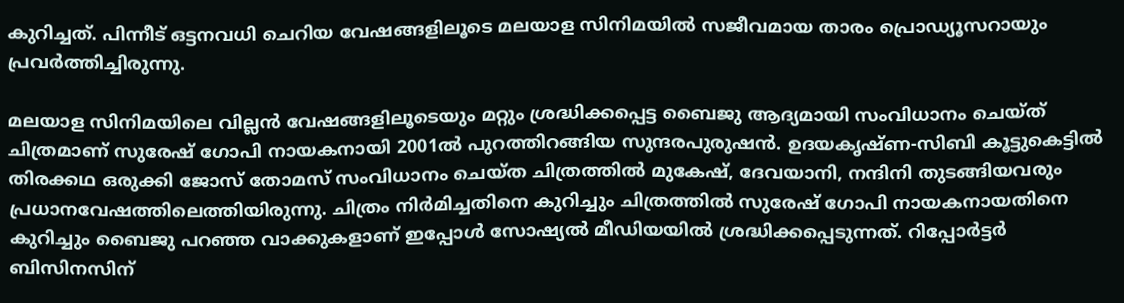കുറിച്ചത്. പിന്നീട് ഒട്ടനവധി ചെറിയ വേഷങ്ങളിലൂടെ മലയാള സിനിമയില്‍ സജീവമായ താരം പ്രൊഡ്യൂസറായും പ്രവര്‍ത്തിച്ചിരുന്നു.

മലയാള സിനിമയിലെ വില്ലന്‍ വേഷങ്ങളിലൂടെയും മറ്റും ശ്രദ്ധിക്കപ്പെട്ട ബൈജു ആദ്യമായി സംവിധാനം ചെയ്ത് ചിത്രമാണ് സുരേഷ് ഗോപി നായകനായി 2001ല്‍ പുറത്തിറങ്ങിയ സുന്ദരപുരുഷന്‍. ഉദയകൃഷ്ണ-സിബി കൂട്ടുകെട്ടില്‍ തിരക്കഥ ഒരുക്കി ജോസ് തോമസ് സംവിധാനം ചെയ്ത ചിത്രത്തില്‍ മുകേഷ്, ദേവയാനി, നന്ദിനി തുടങ്ങിയവരും പ്രധാനവേഷത്തിലെത്തിയിരുന്നു. ചിത്രം നിര്‍മിച്ചതിനെ കുറിച്ചും ചിത്രത്തില്‍ സുരേഷ് ഗോപി നായകനായതിനെ കുറിച്ചും ബൈജു പറഞ്ഞ വാക്കുകളാണ് ഇപ്പോള്‍ സോഷ്യല്‍ മീഡിയയില്‍ ശ്രദ്ധിക്കപ്പെടുന്നത്. റിപ്പോര്‍ട്ടര്‍ ബിസിനസിന്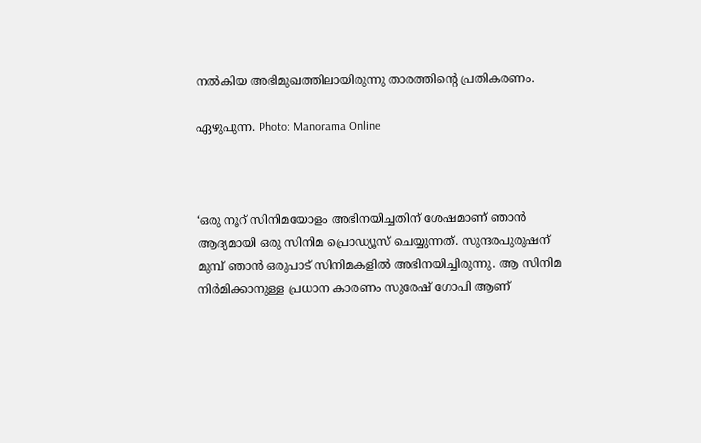നല്‍കിയ അഭിമുഖത്തിലായിരുന്നു താരത്തിന്റെ പ്രതികരണം.

ഏഴുപുന്ന. Photo: Manorama Online



‘ഒരു നൂറ് സിനിമയോളം അഭിനയിച്ചതിന് ശേഷമാണ് ഞാന്‍ ആദ്യമായി ഒരു സിനിമ പ്രൊഡ്യൂസ് ചെയ്യുന്നത്. സുന്ദരപുരുഷന് മുമ്പ് ഞാന്‍ ഒരുപാട് സിനിമകളില്‍ അഭിനയിച്ചിരുന്നു. ആ സിനിമ നിര്‍മിക്കാനുള്ള പ്രധാന കാരണം സുരേഷ് ഗോപി ആണ്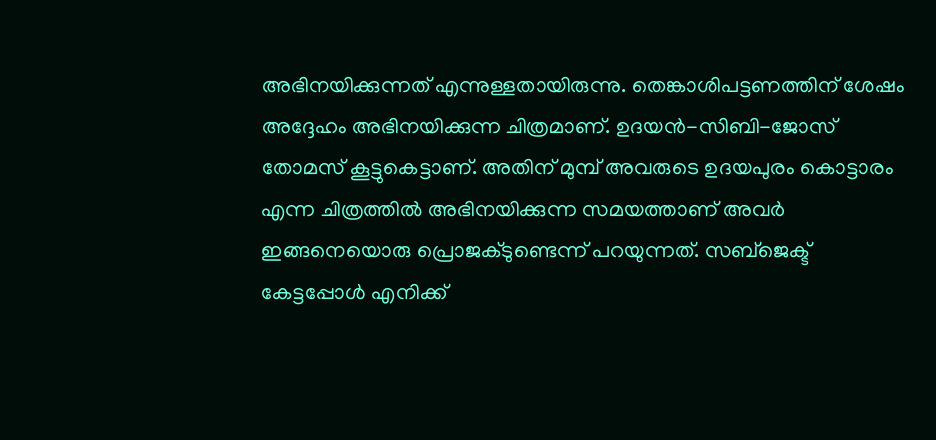അഭിനയിക്കുന്നത് എന്നുള്ളതായിരുന്നു. തെങ്കാശിപട്ടണത്തിന് ശേഷം അദ്ദേഹം അഭിനയിക്കുന്ന ചിത്രമാണ്. ഉദയന്‍-സിബി-ജോസ് തോമസ് കൂട്ടുകെട്ടാണ്. അതിന് മുമ്പ് അവരുടെ ഉദയപുരം കൊട്ടാരം എന്ന ചിത്രത്തില്‍ അഭിനയിക്കുന്ന സമയത്താണ് അവര്‍ ഇങ്ങനെയൊരു പ്രൊജക്ടുണ്ടെന്ന് പറയുന്നത്. സബ്‌ജെക്ട് കേട്ടപ്പോള്‍ എനിക്ക്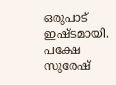ഒരുപാട് ഇഷ്ടമായി. പക്ഷേ സുരേഷ്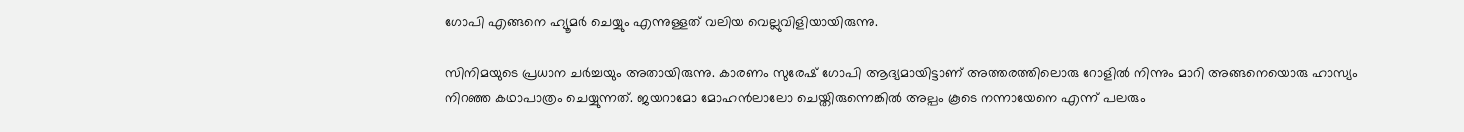ഗോപി എങ്ങനെ ഹ്യൂമര്‍ ചെയ്യും എന്നുള്ളത് വലിയ വെല്ലുവിളിയായിരുന്നു.

സിനിമയുടെ പ്രധാന ചര്‍ച്ചയും അതായിരുന്നു. കാരണം സുരേഷ് ഗോപി ആദ്യമായിട്ടാണ് അത്തരത്തിലൊരു റോളില്‍ നിന്നും മാറി അങ്ങനെയൊരു ഹാസ്യം നിറഞ്ഞ കഥാപാത്രം ചെയ്യുന്നത്. ജയറാമോ മോഹന്‍ലാലോ ചെയ്തിരുന്നെങ്കില്‍ അല്പം കൂടെ നന്നായേനെ എന്ന് പലരും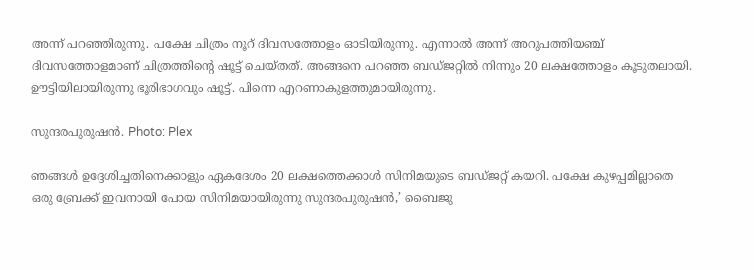അന്ന് പറഞ്ഞിരുന്നു. പക്ഷേ ചിത്രം നൂറ് ദിവസത്തോളം ഓടിയിരുന്നു. എന്നാല്‍ അന്ന് അറുപത്തിയഞ്ച് ദിവസത്തോളമാണ് ചിത്രത്തിന്റെ ഷൂട്ട് ചെയ്തത്. അങ്ങനെ പറഞ്ഞ ബഡ്ജറ്റില്‍ നിന്നും 20 ലക്ഷത്തോളം കൂടുതലായി. ഊട്ടിയിലായിരുന്നു ഭൂരിഭാഗവും ഷൂട്ട്. പിന്നെ എറണാകുളത്തുമായിരുന്നു.

സുന്ദരപുരുഷന്‍. Photo: Plex

ഞങ്ങള്‍ ഉദ്ദേശിച്ചതിനെക്കാളും ഏകദേശം 20 ലക്ഷത്തെക്കാള്‍ സിനിമയുടെ ബഡ്ജറ്റ് കയറി. പക്ഷേ കുഴപ്പമില്ലാതെ ഒരു ബ്രേക്ക് ഇവനായി പോയ സിനിമയായിരുന്നു സുന്ദരപുരുഷന്‍,’ ബൈജു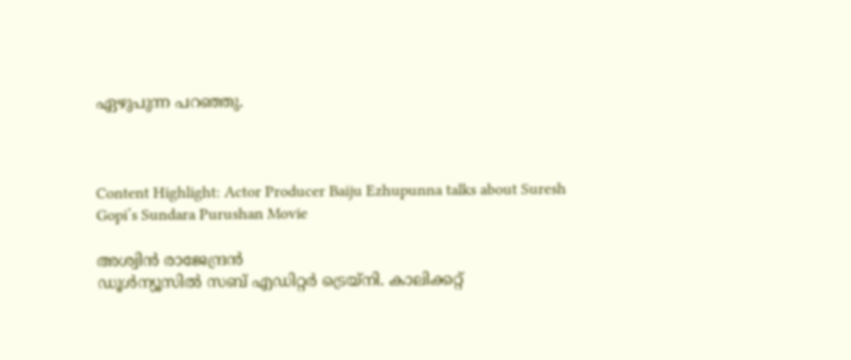ഏഴുപുന്ന പറഞ്ഞു.



Content Highlight: Actor Producer Baiju Ezhupunna talks about Suresh Gopi’s Sundara Purushan Movie

അശ്വിന്‍ രാജേന്ദ്രന്‍
ഡൂള്‍ന്യൂസില്‍ സബ് എഡിറ്റര്‍ ട്രെയ്‌നി. കാലിക്കറ്റ്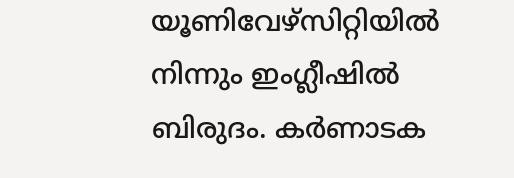യൂണിവേഴ്സിറ്റിയില്‍ നിന്നും ഇംഗ്ലീഷില്‍ ബിരുദം. കര്‍ണാടക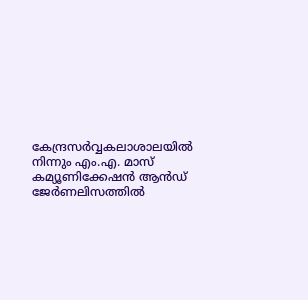കേന്ദ്രസര്‍വ്വകലാശാലയില്‍ നിന്നും എം.എ. മാസ് കമ്യൂണിക്കേഷന്‍ ആന്‍ഡ് ജേര്‍ണലിസത്തില്‍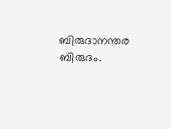ബിരുദാനന്തര ബിരുദം.